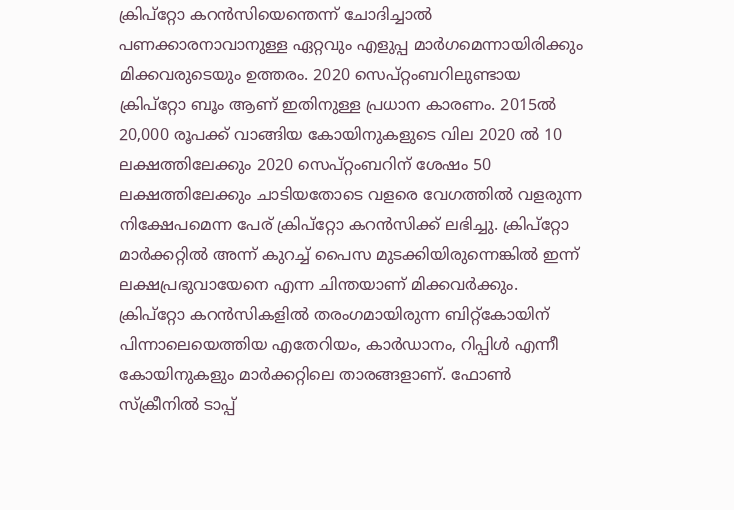ക്രിപ്റ്റോ കറൻസിയെന്തെന്ന് ചോദിച്ചാൽ പണക്കാരനാവാനുള്ള ഏറ്റവും എളുപ്പ മാർഗമെന്നായിരിക്കും മിക്കവരുടെയും ഉത്തരം. 2020 സെപ്റ്റംബറിലുണ്ടായ ക്രിപ്റ്റോ ബൂം ആണ് ഇതിനുള്ള പ്രധാന കാരണം. 2015ൽ 20,000 രൂപക്ക് വാങ്ങിയ കോയിനുകളുടെ വില 2020 ൽ 10 ലക്ഷത്തിലേക്കും 2020 സെപ്റ്റംബറിന് ശേഷം 50 ലക്ഷത്തിലേക്കും ചാടിയതോടെ വളരെ വേഗത്തിൽ വളരുന്ന നിക്ഷേപമെന്ന പേര് ക്രിപ്റ്റോ കറൻസിക്ക് ലഭിച്ചു. ക്രിപ്റ്റോ മാർക്കറ്റിൽ അന്ന് കുറച്ച് പൈസ മുടക്കിയിരുന്നെങ്കിൽ ഇന്ന് ലക്ഷപ്രഭുവായേനെ എന്ന ചിന്തയാണ് മിക്കവർക്കും. ക്രിപ്റ്റോ കറൻസികളിൽ തരംഗമായിരുന്ന ബിറ്റ്കോയിന് പിന്നാലെയെത്തിയ എതേറിയം, കാർഡാനം, റിപ്പിൾ എന്നീ കോയിനുകളും മാർക്കറ്റിലെ താരങ്ങളാണ്. ഫോൺ സ്ക്രീനിൽ ടാപ്പ്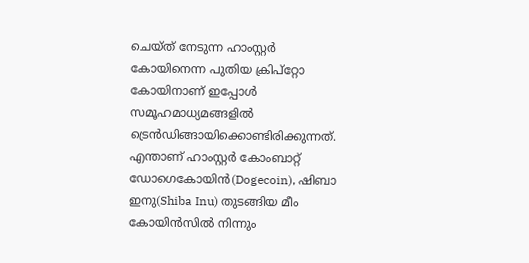ചെയ്ത് നേടുന്ന ഹാംസ്റ്റർ കോയിനെന്ന പുതിയ ക്രിപ്റ്റോ കോയിനാണ് ഇപ്പോൾ സമൂഹമാധ്യമങ്ങളിൽ ട്രെൻഡിങ്ങായിക്കൊണ്ടിരിക്കുന്നത്.
എന്താണ് ഹാംസ്റ്റർ കോംബാറ്റ്
ഡോഗെകോയിൻ(Dogecoin), ഷിബാ ഇനു(Shiba Inu) തുടങ്ങിയ മീം കോയിൻസിൽ നിന്നും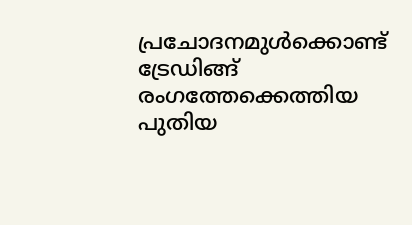പ്രചോദനമുൾക്കൊണ്ട് ട്രേഡിങ്ങ് രംഗത്തേക്കെത്തിയ പുതിയ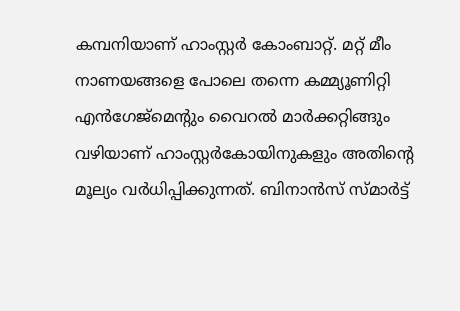കമ്പനിയാണ് ഹാംസ്റ്റർ കോംബാറ്റ്. മറ്റ് മീം നാണയങ്ങളെ പോലെ തന്നെ കമ്മ്യൂണിറ്റി എൻഗേജ്മെൻ്റും വൈറൽ മാർക്കറ്റിങ്ങും വഴിയാണ് ഹാംസ്റ്റർകോയിനുകളും അതിൻ്റെ മൂല്യം വർധിപ്പിക്കുന്നത്. ബിനാൻസ് സ്മാർട്ട്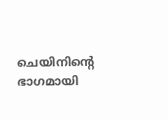ചെയിനിൻ്റെ ഭാഗമായി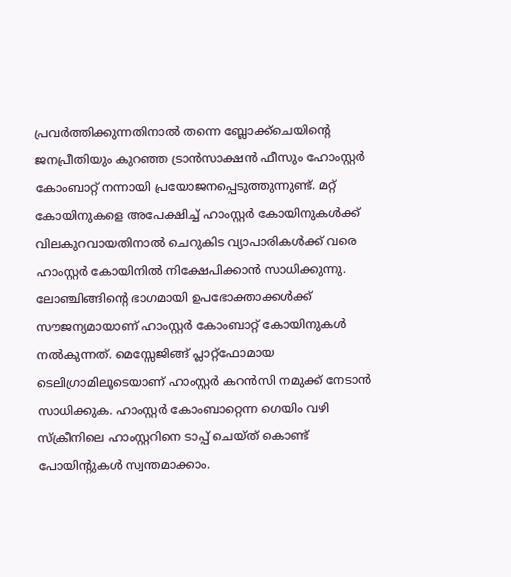പ്രവർത്തിക്കുന്നതിനാൽ തന്നെ ബ്ലോക്ക്ചെയിൻ്റെ ജനപ്രീതിയും കുറഞ്ഞ ട്രാൻസാക്ഷൻ ഫീസും ഹോംസ്റ്റർ കോംബാറ്റ് നന്നായി പ്രയോജനപ്പെടുത്തുന്നുണ്ട്. മറ്റ് കോയിനുകളെ അപേക്ഷിച്ച് ഹാംസ്റ്റർ കോയിനുകൾക്ക് വിലകുറവായതിനാൽ ചെറുകിട വ്യാപാരികൾക്ക് വരെ ഹാംസ്റ്റർ കോയിനിൽ നിക്ഷേപിക്കാൻ സാധിക്കുന്നു.
ലോഞ്ചിങ്ങിൻ്റെ ഭാഗമായി ഉപഭോക്താക്കൾക്ക് സൗജന്യമായാണ് ഹാംസ്റ്റർ കോംബാറ്റ് കോയിനുകൾ നൽകുന്നത്. മെസ്സേജിങ്ങ് പ്ലാറ്റ്ഫോമായ ടെലിഗ്രാമിലൂടെയാണ് ഹാംസ്റ്റർ കറൻസി നമുക്ക് നേടാൻ സാധിക്കുക. ഹാംസ്റ്റർ കോംബാറ്റെന്ന ഗെയിം വഴി സ്ക്രീനിലെ ഹാംസ്റ്ററിനെ ടാപ്പ് ചെയ്ത് കൊണ്ട് പോയിൻ്റുകൾ സ്വന്തമാക്കാം.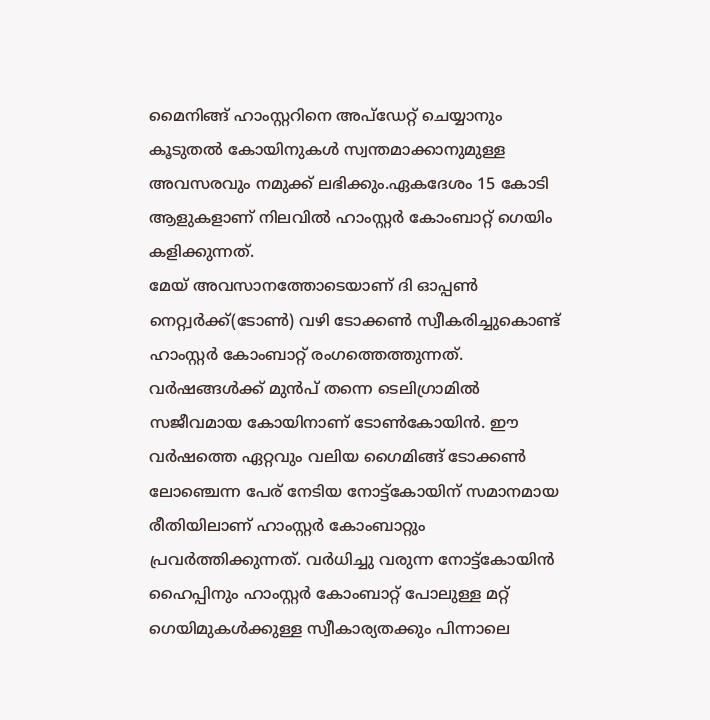മൈനിങ്ങ് ഹാംസ്റ്ററിനെ അപ്ഡേറ്റ് ചെയ്യാനും കൂടുതൽ കോയിനുകൾ സ്വന്തമാക്കാനുമുള്ള അവസരവും നമുക്ക് ലഭിക്കും.ഏകദേശം 15 കോടി ആളുകളാണ് നിലവിൽ ഹാംസ്റ്റർ കോംബാറ്റ് ഗെയിം കളിക്കുന്നത്.
മേയ് അവസാനത്തോടെയാണ് ദി ഓപ്പൺ നെറ്റ്വർക്ക്(ടോൺ) വഴി ടോക്കൺ സ്വീകരിച്ചുകൊണ്ട് ഹാംസ്റ്റർ കോംബാറ്റ് രംഗത്തെത്തുന്നത്. വർഷങ്ങൾക്ക് മുൻപ് തന്നെ ടെലിഗ്രാമിൽ സജീവമായ കോയിനാണ് ടോൺകോയിൻ. ഈ വർഷത്തെ ഏറ്റവും വലിയ ഗൈമിങ്ങ് ടോക്കൺ ലോഞ്ചെന്ന പേര് നേടിയ നോട്ട്കോയിന് സമാനമായ രീതിയിലാണ് ഹാംസ്റ്റർ കോംബാറ്റും പ്രവർത്തിക്കുന്നത്. വർധിച്ചു വരുന്ന നോട്ട്കോയിൻ ഹൈപ്പിനും ഹാംസ്റ്റർ കോംബാറ്റ് പോലുള്ള മറ്റ് ഗെയിമുകൾക്കുള്ള സ്വീകാര്യതക്കും പിന്നാലെ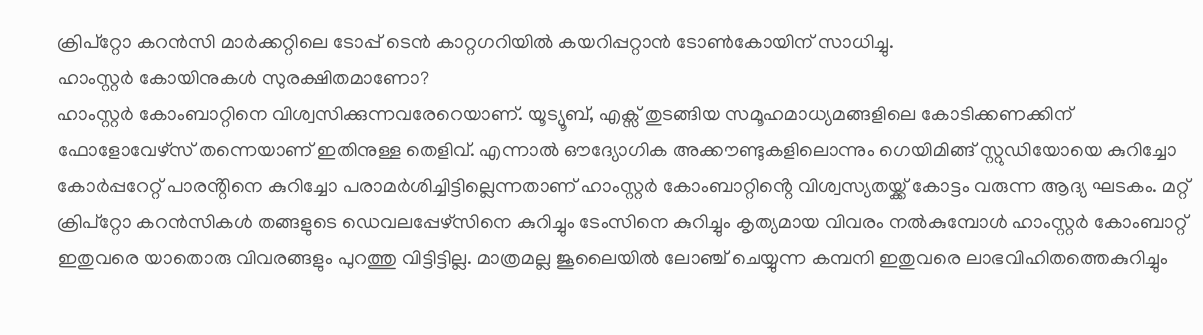ക്രിപ്റ്റോ കറൻസി മാർക്കറ്റിലെ ടോപ്പ് ടെൻ കാറ്റഗറിയിൽ കയറിപ്പറ്റാൻ ടോൺകോയിന് സാധിച്ചു.
ഹാംസ്റ്റർ കോയിനുകൾ സുരക്ഷിതമാണോ?
ഹാംസ്റ്റർ കോംബാറ്റിനെ വിശ്വസിക്കുന്നവരേറെയാണ്. യൂട്യൂബ്, എക്സ് തുടങ്ങിയ സമൂഹമാധ്യമങ്ങളിലെ കോടിക്കണക്കിന് ഫോളോവേഴ്സ് തന്നെയാണ് ഇതിനുള്ള തെളിവ്. എന്നാൽ ഔദ്യോഗിക അക്കൗണ്ടുകളിലൊന്നും ഗെയിമിങ്ങ് സ്റ്റുഡിയോയെ കുറിച്ചോ കോർപ്പറേറ്റ് പാരൻ്റിനെ കുറിച്ചോ പരാമർശിച്ചിട്ടില്ലെന്നതാണ് ഹാംസ്റ്റർ കോംബാറ്റിൻ്റെ വിശ്വസ്യതയ്ക്ക് കോട്ടം വരുന്ന ആദ്യ ഘടകം. മറ്റ് ക്രിപ്റ്റോ കറൻസികൾ തങ്ങളുടെ ഡെവലപ്പേഴ്സിനെ കുറിച്ചും ടേംസിനെ കുറിച്ചും കൃത്യമായ വിവരം നൽകുമ്പോൾ ഹാംസ്റ്റർ കോംബാറ്റ് ഇതുവരെ യാതൊരു വിവരങ്ങളും പുറത്തു വിട്ടിട്ടില്ല. മാത്രമല്ല ജൂലൈയിൽ ലോഞ്ച് ചെയ്യുന്ന കമ്പനി ഇതുവരെ ലാഭവിഹിതത്തെകുറിച്ചും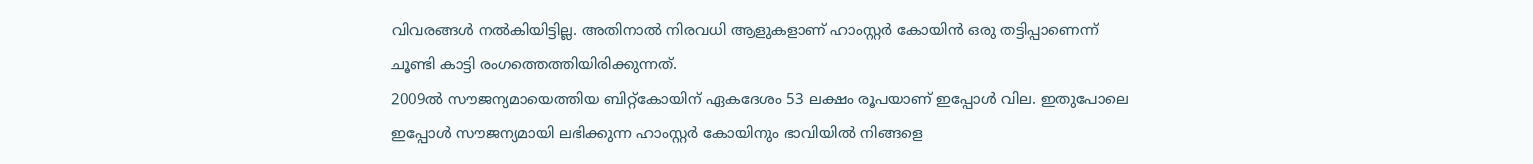വിവരങ്ങൾ നൽകിയിട്ടില്ല. അതിനാൽ നിരവധി ആളുകളാണ് ഹാംസ്റ്റർ കോയിൻ ഒരു തട്ടിപ്പാണെന്ന് ചൂണ്ടി കാട്ടി രംഗത്തെത്തിയിരിക്കുന്നത്.
2009ൽ സൗജന്യമായെത്തിയ ബിറ്റ്കോയിന് ഏകദേശം 53 ലക്ഷം രൂപയാണ് ഇപ്പോൾ വില. ഇതുപോലെ ഇപ്പോൾ സൗജന്യമായി ലഭിക്കുന്ന ഹാംസ്റ്റർ കോയിനും ഭാവിയിൽ നിങ്ങളെ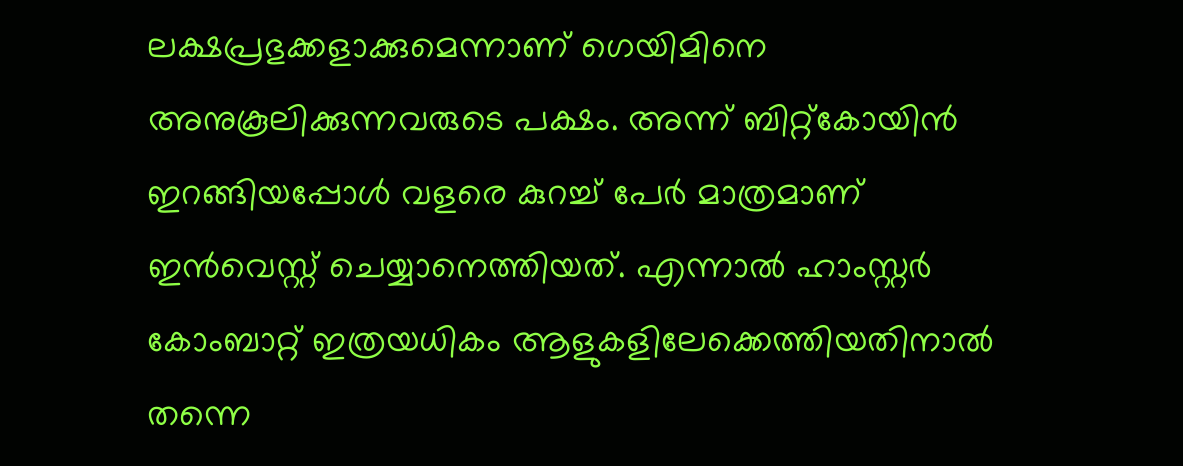ലക്ഷപ്രഭുക്കളാക്കുമെന്നാണ് ഗെയിമിനെ അനുകൂലിക്കുന്നവരുടെ പക്ഷം. അന്ന് ബിറ്റ്കോയിൻ ഇറങ്ങിയപ്പോൾ വളരെ കുറച്ച് പേർ മാത്രമാണ് ഇൻവെസ്റ്റ് ചെയ്യാനെത്തിയത്. എന്നാൽ ഹാംസ്റ്റർ കോംബാറ്റ് ഇത്രയധികം ആളുകളിലേക്കെത്തിയതിനാൽ തന്നെ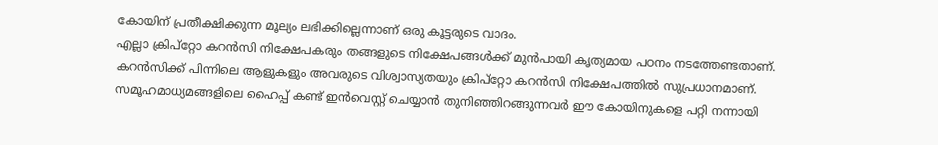കോയിന് പ്രതീക്ഷിക്കുന്ന മൂല്യം ലഭിക്കില്ലെന്നാണ് ഒരു കൂട്ടരുടെ വാദം.
എല്ലാ ക്രിപ്റ്റോ കറൻസി നിക്ഷേപകരും തങ്ങളുടെ നിക്ഷേപങ്ങൾക്ക് മുൻപായി കൃത്യമായ പഠനം നടത്തേണ്ടതാണ്. കറൻസിക്ക് പിന്നിലെ ആളുകളും അവരുടെ വിശ്വാസ്യതയും ക്രിപ്റ്റോ കറൻസി നിക്ഷേപത്തിൽ സുപ്രധാനമാണ്. സമൂഹമാധ്യമങ്ങളിലെ ഹൈപ്പ് കണ്ട് ഇൻവെസ്റ്റ് ചെയ്യാൻ തുനിഞ്ഞിറങ്ങുന്നവർ ഈ കോയിനുകളെ പറ്റി നന്നായി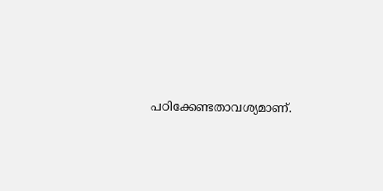പഠിക്കേണ്ടതാവശ്യമാണ്.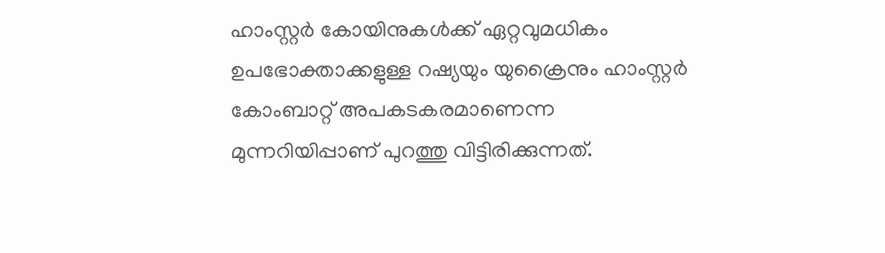ഹാംസ്റ്റർ കോയിനുകൾക്ക് ഏറ്റവുമധികം ഉപഭോക്താക്കളുള്ള റഷ്യയും യുക്രൈനും ഹാംസ്റ്റർ കോംബാറ്റ് അപകടകരമാണെന്ന മുന്നറിയിപ്പാണ് പുറത്തു വിട്ടിരിക്കുന്നത്.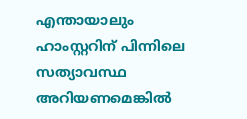എന്തായാലും ഹാംസ്റ്ററിന് പിന്നിലെ സത്യാവസ്ഥ അറിയണമെങ്കിൽ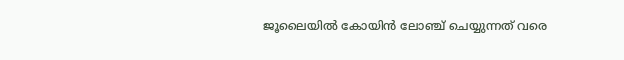ജൂലൈയിൽ കോയിൻ ലോഞ്ച് ചെയ്യുന്നത് വരെ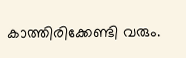കാത്തിരിക്കേണ്ടി വരും.